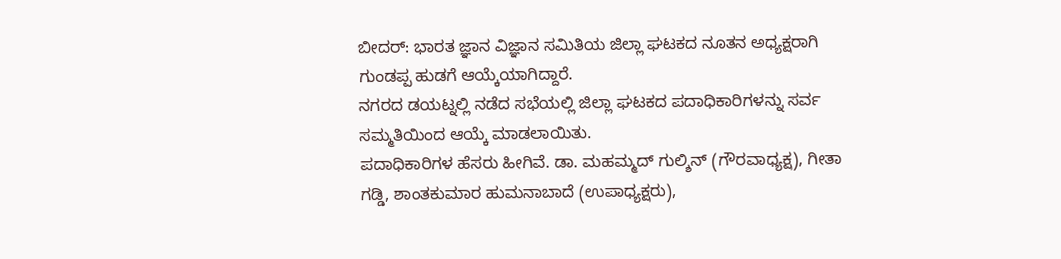ಬೀದರ್: ಭಾರತ ಜ್ಞಾನ ವಿಜ್ಞಾನ ಸಮಿತಿಯ ಜಿಲ್ಲಾ ಘಟಕದ ನೂತನ ಅಧ್ಯಕ್ಷರಾಗಿ ಗುಂಡಪ್ಪ ಹುಡಗೆ ಆಯ್ಕೆಯಾಗಿದ್ದಾರೆ.
ನಗರದ ಡಯಟ್ನಲ್ಲಿ ನಡೆದ ಸಭೆಯಲ್ಲಿ ಜಿಲ್ಲಾ ಘಟಕದ ಪದಾಧಿಕಾರಿಗಳನ್ನು ಸರ್ವ ಸಮ್ಮತಿಯಿಂದ ಆಯ್ಕೆ ಮಾಡಲಾಯಿತು.
ಪದಾಧಿಕಾರಿಗಳ ಹೆಸರು ಹೀಗಿವೆ. ಡಾ. ಮಹಮ್ಮದ್ ಗುಲ್ಶಿನ್ (ಗೌರವಾಧ್ಯಕ್ಷ), ಗೀತಾ ಗಡ್ಡಿ, ಶಾಂತಕುಮಾರ ಹುಮನಾಬಾದೆ (ಉಪಾಧ್ಯಕ್ಷರು),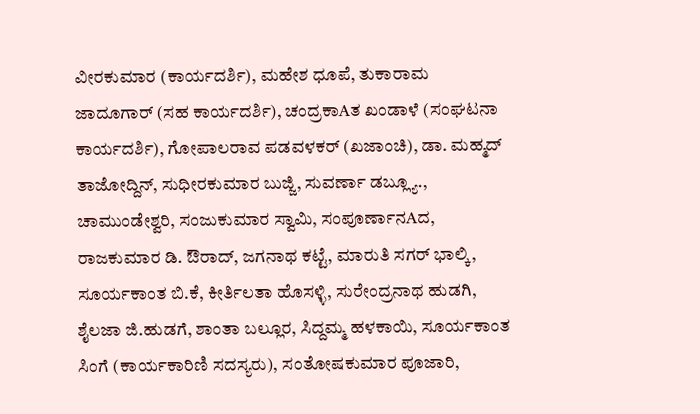ವೀರಕುಮಾರ (ಕಾರ್ಯದರ್ಶಿ), ಮಹೇಶ ಧೂಪೆ, ತುಕಾರಾಮ ಜಾದೂಗಾರ್ (ಸಹ ಕಾರ್ಯದರ್ಶಿ), ಚಂದ್ರಕಾAತ ಖಂಡಾಳೆ (ಸಂಘಟನಾ ಕಾರ್ಯದರ್ಶಿ), ಗೋಪಾಲರಾವ ಪಡವಳಕರ್ (ಖಜಾಂಚಿ), ಡಾ. ಮಹ್ಮದ್ ತಾಜೋದ್ದಿನ್, ಸುಧೀರಕುಮಾರ ಬುಜ್ಜಿ, ಸುವರ್ಣಾ ಡಬ್ಲ್ಯೂ., ಚಾಮುಂಡೇಶ್ವರಿ, ಸಂಜುಕುಮಾರ ಸ್ವಾಮಿ, ಸಂಪೂರ್ಣಾನAದ, ರಾಜಕುಮಾರ ಡಿ. ಔರಾದ್, ಜಗನಾಥ ಕಟ್ಟೆ, ಮಾರುತಿ ಸಗರ್ ಭಾಲ್ಕಿ, ಸೂರ್ಯಕಾಂತ ಬಿ.ಕೆ, ಕೀರ್ತಿಲತಾ ಹೊಸಳ್ಳಿ, ಸುರೇಂದ್ರನಾಥ ಹುಡಗಿ, ಶೈಲಜಾ ಜಿ.ಹುಡಗೆ, ಶಾಂತಾ ಬಲ್ಲೂರ, ಸಿದ್ದಮ್ಮ ಹಳಕಾಯಿ, ಸೂರ್ಯಕಾಂತ ಸಿಂಗೆ (ಕಾರ್ಯಕಾರಿಣಿ ಸದಸ್ಯರು), ಸಂತೋಷಕುಮಾರ ಪೂಜಾರಿ,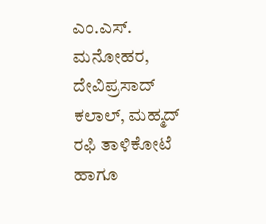ಎಂ.ಎಸ್. ಮನೋಹರ, ದೇವಿಪ್ರಸಾದ್ ಕಲಾಲ್, ಮಹ್ಮದ್ ರಫಿ ತಾಳಿಕೋಟೆ ಹಾಗೂ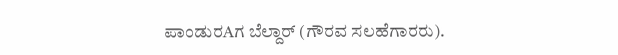ಪಾಂಡುರAಗ ಬೆಲ್ದಾರ್ (ಗೌರವ ಸಲಹೆಗಾರರು).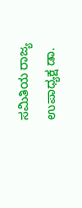ಸಮಿತಿಯ ರಾಜ್ಯ ಉಪಾಧ್ಯಕ್ಷ ಡಾ.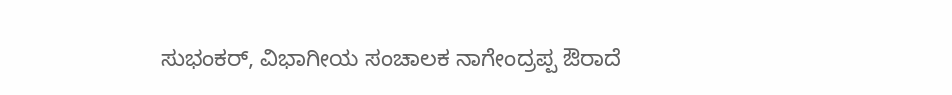ಸುಭಂಕರ್, ವಿಭಾಗೀಯ ಸಂಚಾಲಕ ನಾಗೇಂದ್ರಪ್ಪ ಔರಾದೆ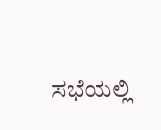ಸಭೆಯಲ್ಲಿ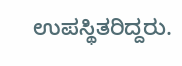ಉಪಸ್ಥಿತರಿದ್ದರು.